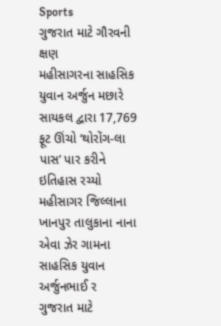Sports
ગુજરાત માટે ગૌરવની ક્ષણ
મહીસાગરના સાહસિક યુવાન અર્જુન મછારે સાયકલ દ્વારા 17,769 ફૂટ ઊંચો ‘થોરોંગ-લા પાસ’ પાર કરીને ઇતિહાસ રચ્યો મહીસાગર જિલ્લાના ખાનપુર તાલુકાના નાના એવા ઝેર ગામના સાહસિક યુવાન અર્જુનભાઈ ર
ગુજરાત માટે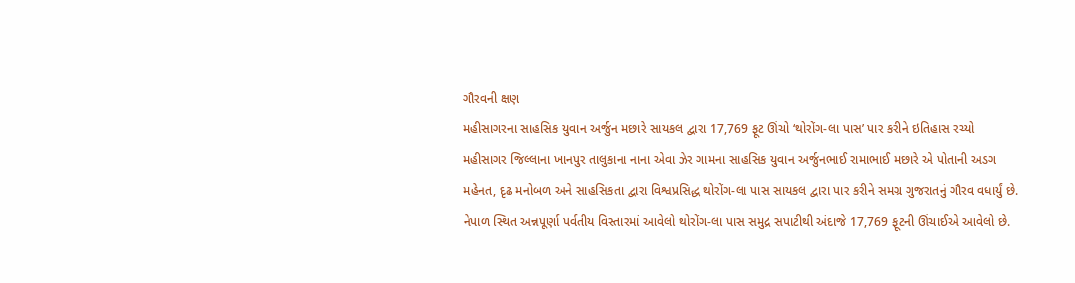ગૌરવની ક્ષણ
મહીસાગરના સાહસિક યુવાન અર્જુન મછારે સાયકલ દ્વારા 17,769 ફૂટ ઊંચો ‘થોરોંગ-લા પાસ’ પાર કરીને ઇતિહાસ રચ્યો
મહીસાગર જિલ્લાના ખાનપુર તાલુકાના નાના એવા ઝેર ગામના સાહસિક યુવાન અર્જુનભાઈ રામાભાઈ મછારે એ પોતાની અડગ મહેનત, દૃઢ મનોબળ અને સાહસિકતા દ્વારા વિશ્વપ્રસિદ્ધ થોરોંગ-લા પાસ સાયકલ દ્વારા પાર કરીને સમગ્ર ગુજરાતનું ગૌરવ વધાર્યું છે.
નેપાળ સ્થિત અન્નપૂર્ણા પર્વતીય વિસ્તારમાં આવેલો થોરોંગ-લા પાસ સમુદ્ર સપાટીથી અંદાજે 17,769 ફૂટની ઊંચાઈએ આવેલો છે.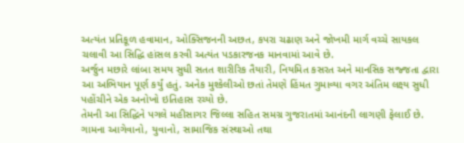અત્યંત પ્રતિકૂળ હવામાન, ઓક્સિજનની અછત, કપરા ચઢાણ અને જોખમી માર્ગ વચ્ચે સાયકલ ચલાવી આ સિદ્ધિ હાંસલ કરવી અત્યંત પડકારજનક માનવામાં આવે છે.
અર્જુન મછારે લાંબા સમય સુધી સતત શારીરિક તૈયારી, નિયમિત કસરત અને માનસિક સજ્જતા દ્વારા આ અભિયાન પૂર્ણ કર્યું હતું. અનેક મુશ્કેલીઓ છતાં તેમણે હિંમત ગુમાવ્યા વગર અંતિમ લક્ષ્ય સુધી પહોંચીને એક અનોખો ઇતિહાસ રચ્યો છે.
તેમની આ સિદ્ધિને પગલે મહીસાગર જિલ્લા સહિત સમગ્ર ગુજરાતમાં આનંદની લાગણી ફેલાઈ છે. ગામના આગેવાનો, યુવાનો, સામાજિક સંસ્થાઓ તથા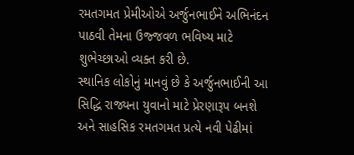રમતગમત પ્રેમીઓએ અર્જુનભાઈને અભિનંદન પાઠવી તેમના ઉજ્જવળ ભવિષ્ય માટે શુભેચ્છાઓ વ્યક્ત કરી છે.
સ્થાનિક લોકોનું માનવું છે કે અર્જુનભાઈની આ સિદ્ધિ રાજ્યના યુવાનો માટે પ્રેરણારૂપ બનશે અને સાહસિક રમતગમત પ્રત્યે નવી પેઢીમાં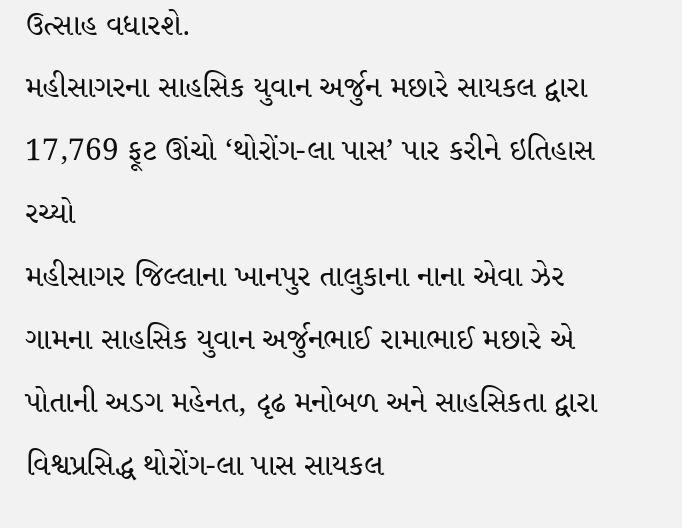ઉત્સાહ વધારશે.
મહીસાગરના સાહસિક યુવાન અર્જુન મછારે સાયકલ દ્વારા 17,769 ફૂટ ઊંચો ‘થોરોંગ-લા પાસ’ પાર કરીને ઇતિહાસ રચ્યો
મહીસાગર જિલ્લાના ખાનપુર તાલુકાના નાના એવા ઝેર ગામના સાહસિક યુવાન અર્જુનભાઈ રામાભાઈ મછારે એ પોતાની અડગ મહેનત, દૃઢ મનોબળ અને સાહસિકતા દ્વારા વિશ્વપ્રસિદ્ધ થોરોંગ-લા પાસ સાયકલ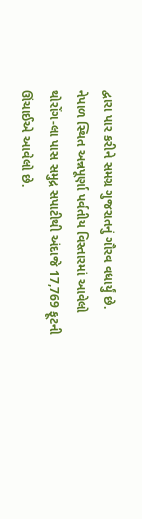દ્વારા પાર કરીને સમગ્ર ગુજરાતનું ગૌરવ વધાર્યું છે.
નેપાળ સ્થિત અન્નપૂર્ણા પર્વતીય વિસ્તારમાં આવેલો થોરોંગ-લા પાસ સમુદ્ર સપાટીથી અંદાજે 17,769 ફૂટની ઊંચાઈએ આવેલો છે.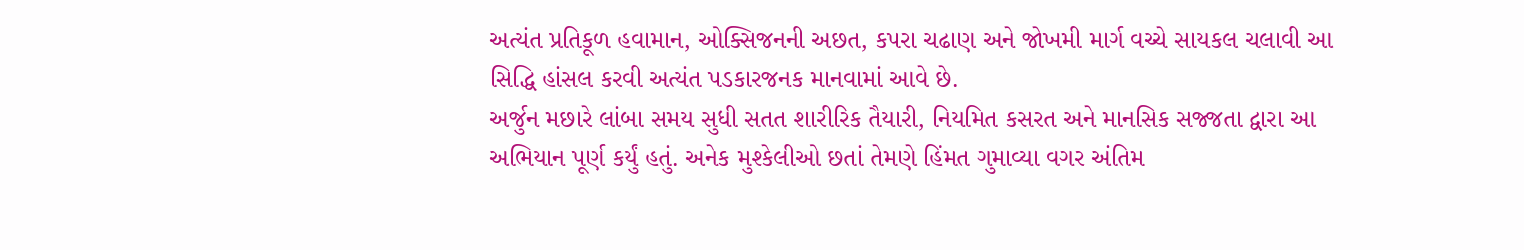અત્યંત પ્રતિકૂળ હવામાન, ઓક્સિજનની અછત, કપરા ચઢાણ અને જોખમી માર્ગ વચ્ચે સાયકલ ચલાવી આ સિદ્ધિ હાંસલ કરવી અત્યંત પડકારજનક માનવામાં આવે છે.
અર્જુન મછારે લાંબા સમય સુધી સતત શારીરિક તૈયારી, નિયમિત કસરત અને માનસિક સજ્જતા દ્વારા આ અભિયાન પૂર્ણ કર્યું હતું. અનેક મુશ્કેલીઓ છતાં તેમણે હિંમત ગુમાવ્યા વગર અંતિમ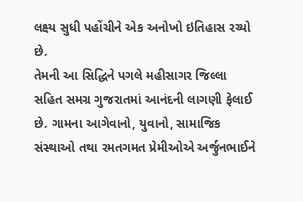લક્ષ્ય સુધી પહોંચીને એક અનોખો ઇતિહાસ રચ્યો છે.
તેમની આ સિદ્ધિને પગલે મહીસાગર જિલ્લા સહિત સમગ્ર ગુજરાતમાં આનંદની લાગણી ફેલાઈ છે. ગામના આગેવાનો, યુવાનો, સામાજિક સંસ્થાઓ તથા રમતગમત પ્રેમીઓએ અર્જુનભાઈને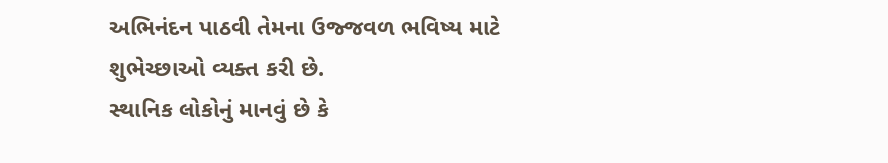અભિનંદન પાઠવી તેમના ઉજ્જવળ ભવિષ્ય માટે શુભેચ્છાઓ વ્યક્ત કરી છે.
સ્થાનિક લોકોનું માનવું છે કે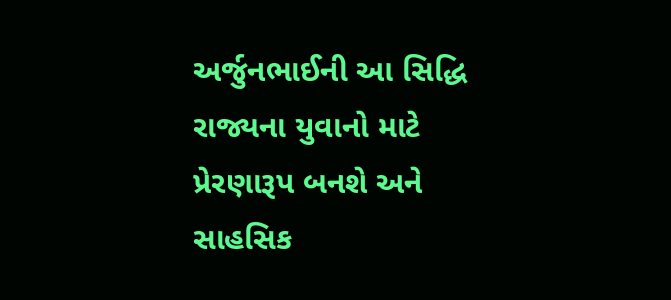અર્જુનભાઈની આ સિદ્ધિ રાજ્યના યુવાનો માટે પ્રેરણારૂપ બનશે અને સાહસિક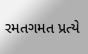રમતગમત પ્રત્યે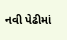નવી પેઢીમાં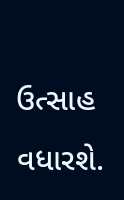ઉત્સાહ વધારશે.